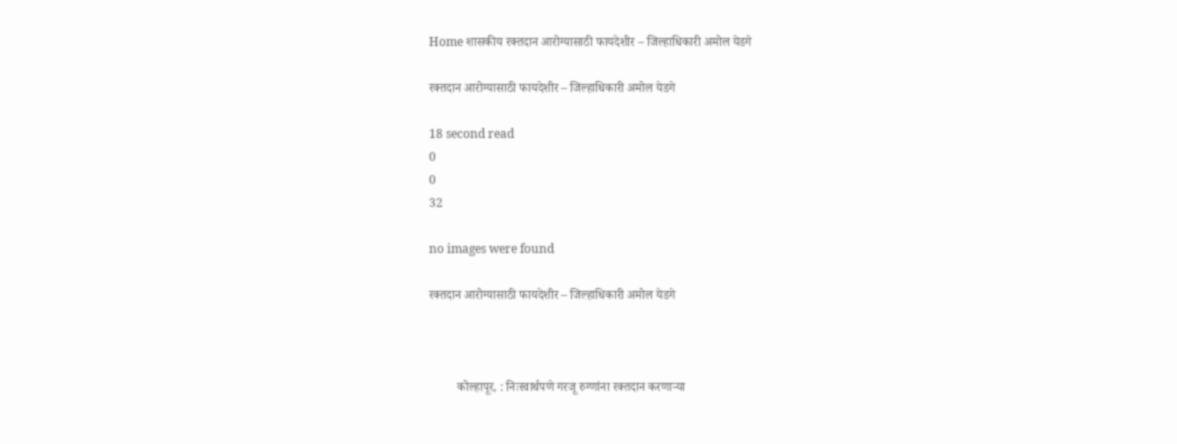Home शासकीय रक्तदान आरोग्यासाठी फायदेशीर – जिल्हाधिकारी अमोल येडगे

रक्तदान आरोग्यासाठी फायदेशीर – जिल्हाधिकारी अमोल येडगे

18 second read
0
0
32

no images were found

रक्तदान आरोग्यासाठी फायदेशीर – जिल्हाधिकारी अमोल येडगे



         कोल्हापूर, : निःस्वार्थपणे गरजू रुग्णांना रक्तदान करणाऱ्या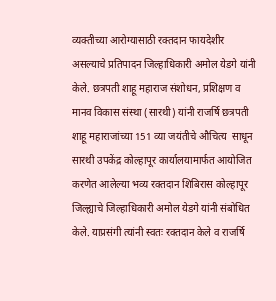व्यक्तीच्या आरोग्यासाठी रक्तदान फायदेशीर असल्याचे प्रतिपादन जिल्हाधिकारी अमोल येडगे यांनी केले. छत्रपती शाहू महाराज संशोधन, प्रशिक्षण व मानव विकास संस्था (सारथी) यांनी राजर्षि छत्रपती शाहू महाराजांच्या 151 व्या जयंतीचे औचित्य  साधून सारथी उपकेंद्र कोल्हापूर कार्यालयामार्फत आयोजित करणेत आलेल्या भव्य रक्तदान शिबिरास कोल्हापूर जिल्ह्याचे जिल्हाधिकारी अमोल येडगे यांनी संबोधित केले. याप्रसंगी त्यांनी स्वतः रक्तदान केले व राजर्षि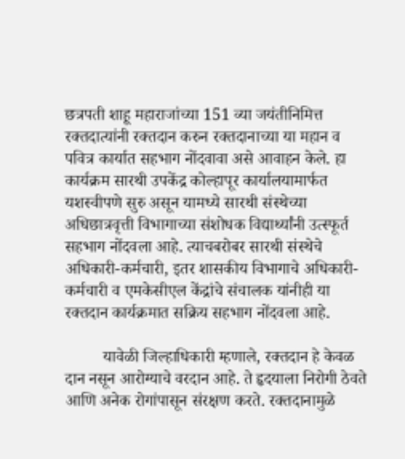छत्रपती शाहू महाराजांच्या 151 व्या जयंतीनिमित्त रक्तदात्यांनी रक्तदान करुन रक्तदानाच्या या महान व पवित्र कार्यात सहभाग नोंदवावा असे आवाहन केले. हा कार्यक्रम सारथी उपकेंद्र कोल्हापूर कार्यालयामार्फत यशस्वीपणे सुरु असून यामध्ये सारथी संस्थेच्या अधिछात्रवृत्ती विभागाच्या संशोधक विद्यार्थ्यांनी उत्स्फूर्त सहभाग नोंदवला आहे. त्याचबरोबर सारथी संस्थेचे अधिकारी-कर्मचारी, इतर शासकीय विभागाचे अधिकारी- कर्मचारी व एमकेसीएल केंद्रांचे संचालक यांनीही या रक्तदान कार्यक्रमात सक्रिय सहभाग नोंदवला आहे.

         यावेळी जिल्हाधिकारी म्हणाले, रक्तदान हे केवळ दान नसून आरोग्याचे वरदान आहे. ते हृदयाला निरोगी ठेवते आणि अनेक रोगांपासून संरक्षण करते. रक्तदानामुळे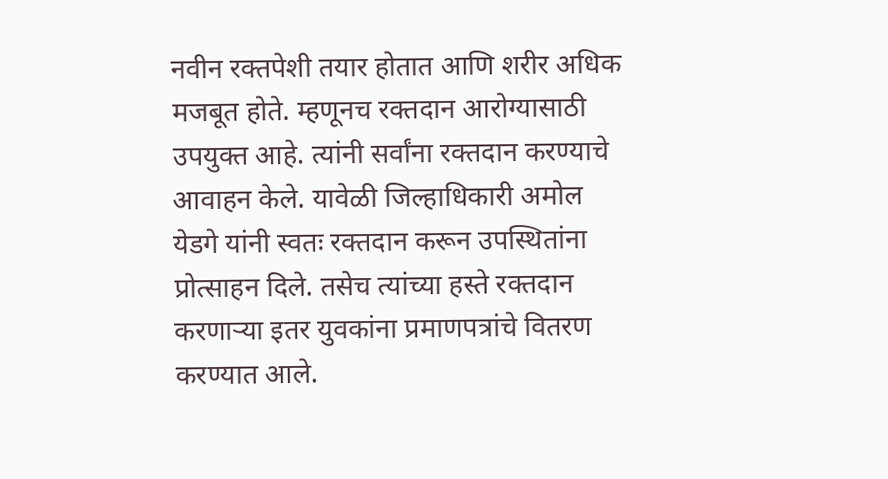नवीन रक्तपेशी तयार होतात आणि शरीर अधिक मजबूत होते. म्हणूनच रक्तदान आरोग्यासाठी उपयुक्त आहे. त्यांनी सर्वांना रक्तदान करण्याचे आवाहन केले. यावेळी जिल्हाधिकारी अमोल येडगे यांनी स्वतः रक्तदान करून उपस्थितांना प्रोत्साहन दिले. तसेच त्यांच्या हस्ते रक्तदान करणाऱ्या इतर युवकांना प्रमाणपत्रांचे वितरण करण्यात आले.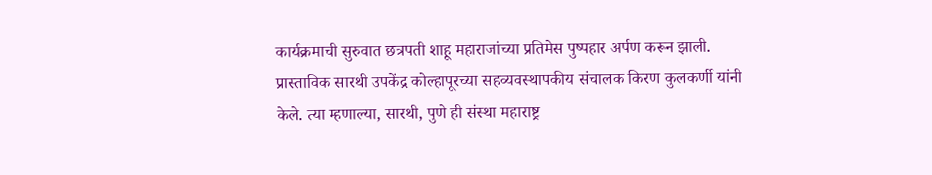कार्यक्रमाची सुरुवात छत्रपती शाहू महाराजांच्या प्रतिमेस पुष्पहार अर्पण करून झाली. प्रास्ताविक सारथी उपकेंद्र कोल्हापूरच्या सहव्यवस्थापकीय संचालक किरण कुलकर्णी यांनी केले. त्या म्हणाल्या, सारथी, पुणे ही संस्था महाराष्ट्र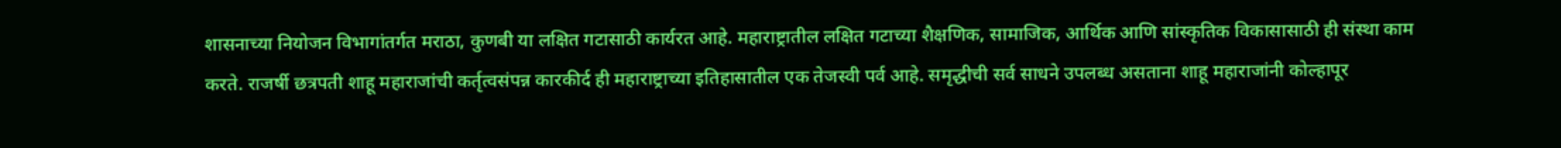शासनाच्या नियोजन विभागांतर्गत मराठा, कुणबी या लक्षित गटासाठी कार्यरत आहे. महाराष्ट्रातील लक्षित गटाच्या शैक्षणिक, सामाजिक, आर्थिक आणि सांस्कृतिक विकासासाठी ही संस्था काम करते. राजर्षी छत्रपती शाहू महाराजांची कर्तृत्वसंपन्न कारकीर्द ही महाराष्ट्राच्या इतिहासातील एक तेजस्वी पर्व आहे. समृद्धीची सर्व साधने उपलब्ध असताना शाहू महाराजांनी कोल्हापूर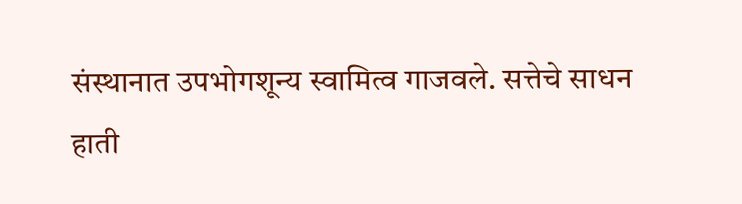संस्थानात उपभोगशून्य स्वामित्व गाजवले. सत्तेचे साधन हाती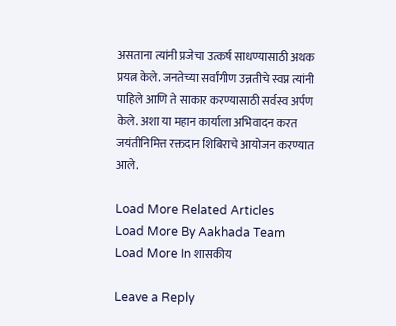असताना त्यांनी प्रजेचा उत्कर्ष साधण्यासाठी अथक प्रयत्न केले. जनतेच्या सर्वांगीण उन्नतीचे स्वप्न त्यांनी पाहिले आणि ते साकार करण्यासाठी सर्वस्व अर्पण केले. अशा या महान कार्याला अभिवादन करत जयंतीनिमित्त रक्तदान शिबिराचे आयोजन करण्यात आले.

Load More Related Articles
Load More By Aakhada Team
Load More In शासकीय

Leave a Reply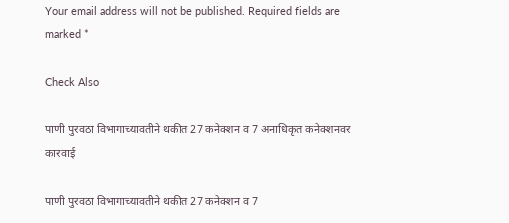Your email address will not be published. Required fields are marked *

Check Also

पाणी पुरवठा विभागाच्यावतीने थकीत 27 कनेक्शन व 7 अनाधिकृत कनेक्शनवर कारवाई

पाणी पुरवठा विभागाच्यावतीने थकीत 27 कनेक्शन व 7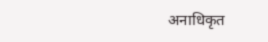अनाधिकृत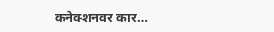कनेक्शनवर कार…